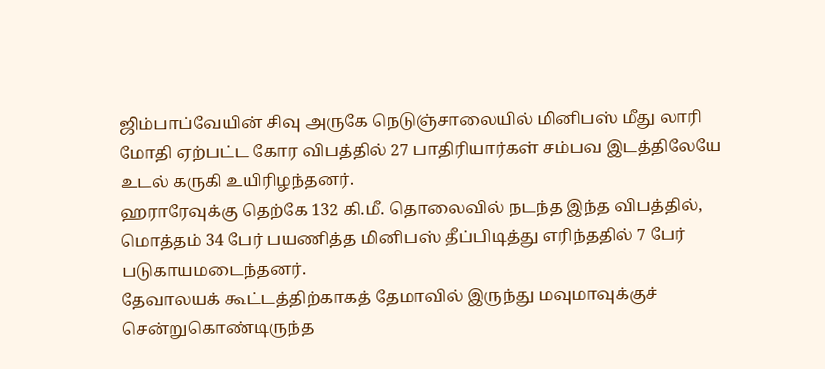ஜிம்பாப்வேயின் சிவு அருகே நெடுஞ்சாலையில் மினிபஸ் மீது லாரி மோதி ஏற்பட்ட கோர விபத்தில் 27 பாதிரியார்கள் சம்பவ இடத்திலேயே உடல் கருகி உயிரிழந்தனர்.
ஹராரேவுக்கு தெற்கே 132 கி.மீ. தொலைவில் நடந்த இந்த விபத்தில், மொத்தம் 34 பேர் பயணித்த மினிபஸ் தீப்பிடித்து எரிந்ததில் 7 பேர் படுகாயமடைந்தனர்.
தேவாலயக் கூட்டத்திற்காகத் தேமாவில் இருந்து மவுமாவுக்குச் சென்றுகொண்டிருந்த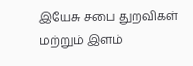இயேசு சபை துறவிகள் மற்றும் இளம்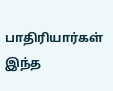பாதிரியார்கள் இந்த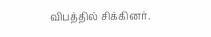விபத்தில் சிக்கினர்.